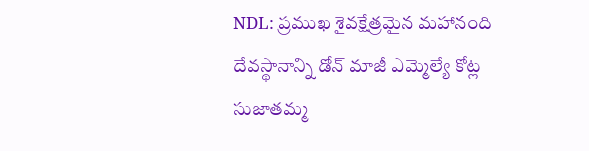NDL: ప్రముఖ శైవక్షేత్రమైన మహానంది దేవస్థానాన్ని డోన్ మాజీ ఎమ్మెల్యే కోట్ల సుజాతమ్మ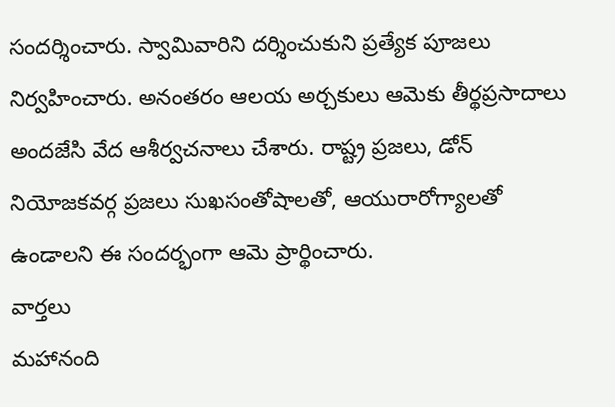సందర్శించారు. స్వామివారిని దర్శించుకుని ప్రత్యేక పూజలు నిర్వహించారు. అనంతరం ఆలయ అర్చకులు ఆమెకు తీర్థప్రసాదాలు అందజేసి వేద ఆశీర్వచనాలు చేశారు. రాష్ట్ర ప్రజలు, డోన్ నియోజకవర్గ ప్రజలు సుఖసంతోషాలతో, ఆయురారోగ్యాలతో ఉండాలని ఈ సందర్భంగా ఆమె ప్రార్థించారు.
వార్తలు
మహానంది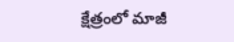క్షేత్రంలో మాజీ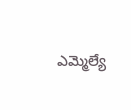ఎమ్మెల్యే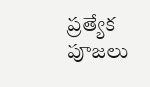ప్రత్యేక పూజలు